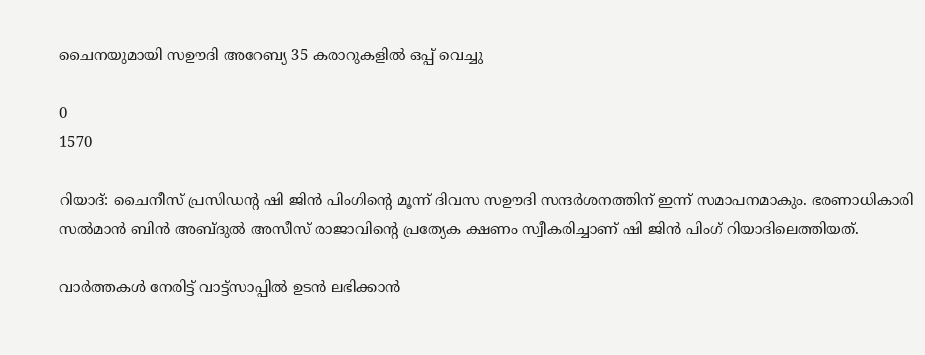ചൈനയുമായി സഊദി അറേബ്യ 35 കരാറുകളിൽ ഒപ്പ് വെച്ചു

0
1570

റിയാദ്: ചൈനീസ് പ്രസിഡന്റ ഷി ജിൻ പിംഗിന്റെ മൂന്ന് ദിവസ സഊദി സന്ദർശനത്തിന് ഇന്ന് സമാപനമാകും. ഭരണാധികാരി സൽമാൻ ബിൻ അബ്ദുൽ അസീസ് രാജാവിന്റെ പ്രത്യേക ക്ഷണം സ്വീകരിച്ചാണ് ഷി ജിൻ പിംഗ് റിയാദിലെത്തിയത്.

വാർത്തകൾ നേരിട്ട് വാട്ട്സാപ്പിൽ ഉടൻ ലഭിക്കാൻ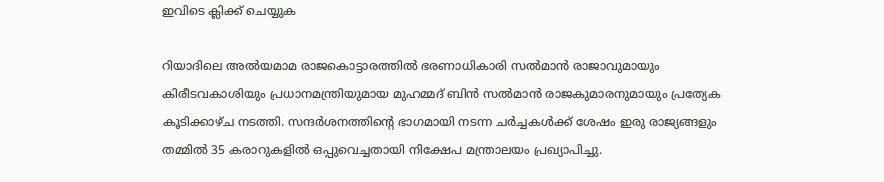ഇവിടെ ക്ലിക്ക് ചെയ്യുക

റിയാദിലെ അൽയമാമ രാജകൊട്ടാരത്തിൽ ഭരണാധികാരി സൽമാൻ രാജാവുമായും കിരീടവകാശിയും പ്രധാനമന്ത്രിയുമായ മുഹമ്മദ് ബിൻ സൽമാൻ രാജകുമാരനുമായും പ്രത്യേക കൂടിക്കാഴ്ച നടത്തി. സന്ദർശനത്തിന്റെ ഭാഗമായി നടന്ന ചർച്ചകൾക്ക് ശേഷം ഇരു രാജ്യങ്ങളും തമ്മിൽ 35 കരാറുകളിൽ ഒപ്പുവെച്ചതായി നിക്ഷേപ മന്ത്രാലയം പ്രഖ്യാപിച്ചു.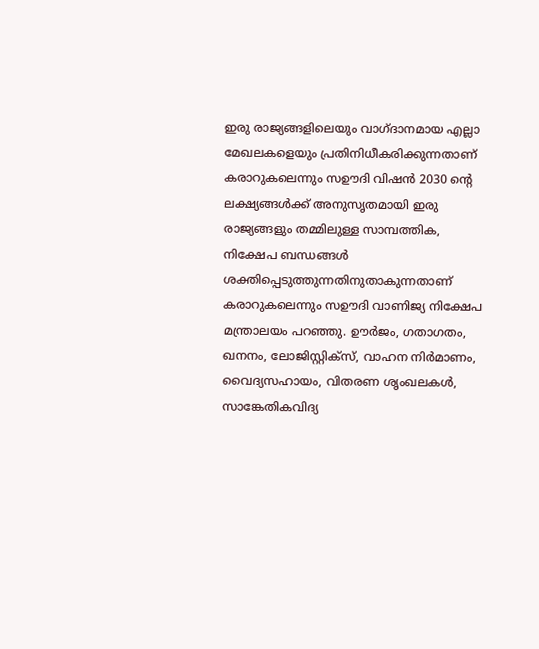ഇരു രാജ്യങ്ങളിലെയും വാഗ്ദാനമായ എല്ലാ മേഖലകളെയും പ്രതിനിധീകരിക്കുന്നതാണ് കരാറുകലെന്നും സഊദി വിഷൻ 2030 ന്റെ ലക്ഷ്യങ്ങൾക്ക് അനുസൃതമായി ഇരു രാജ്യങ്ങളും തമ്മിലുള്ള സാമ്പത്തിക, നിക്ഷേപ ബന്ധങ്ങൾ ശക്തിപ്പെടുത്തുന്നതിനുതാകുന്നതാണ് കരാറുകലെന്നും സഊദി വാണിജ്യ നിക്ഷേപ മന്ത്രാലയം പറഞ്ഞു. ഊർജം, ഗതാഗതം, ഖനനം, ലോജിസ്റ്റിക്‌സ്, വാഹന നിർമാണം, വൈദ്യസഹായം, വിതരണ ശൃംഖലകൾ, സാങ്കേതികവിദ്യ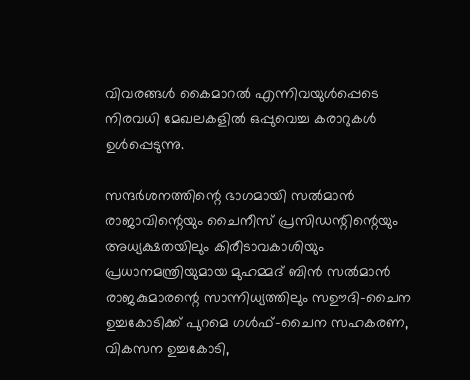വിവരങ്ങൾ കൈമാറൽ എന്നിവയുൾപ്പെടെ നിരവധി മേഖലകളിൽ ഒപ്പുവെച്ച കരാറുകൾ ഉൾപ്പെടുന്നു.

സന്ദർശനത്തിന്റെ ഭാഗമായി സൽമാൻ രാജാവിന്റെയും ചൈനീസ് പ്രസിഡന്റിന്റെയും അധ്യക്ഷതയിലും കിരീടാവകാശിയും പ്രധാനമന്ത്രിയുമായ മുഹമ്മദ് ബിൻ സൽമാൻ രാജകുമാരന്റെ സാന്നിധ്യത്തിലും സഊദി-ചൈന ഉച്ചകോടിക്ക് പുറമെ ഗൾഫ്-ചൈന സഹകരണ, വികസന ഉച്ചകോടി,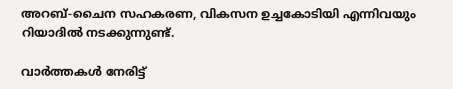അറബ്-ചൈന സഹകരണ, വികസന ഉച്ചകോടിയി എന്നിവയും റിയാദിൽ നടക്കുന്നുണ്ട്.

വാർത്തകൾ നേരിട്ട്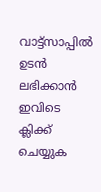വാട്ട്സാപ്പിൽ ഉടൻ ലഭിക്കാൻ ഇവിടെ ക്ലിക്ക് ചെയ്യുക